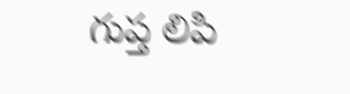గుప్త లిపి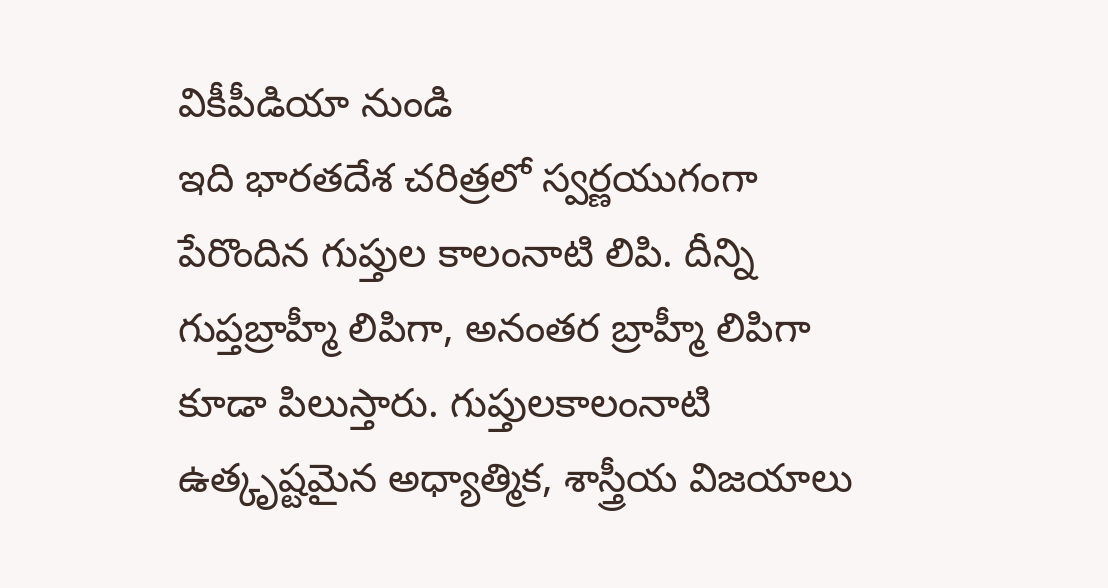వికీపీడియా నుండి
ఇది భారతదేశ చరిత్రలో స్వర్ణయుగంగా పేరొందిన గుప్తుల కాలంనాటి లిపి. దీన్ని గుప్తబ్రాహ్మీ లిపిగా, అనంతర బ్రాహ్మీ లిపిగా కూడా పిలుస్తారు. గుప్తులకాలంనాటి ఉత్కృష్టమైన అధ్యాత్మిక, శాస్త్రీయ విజయాలు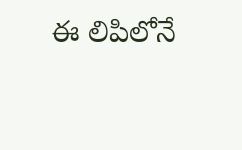ఈ లిపిలోనే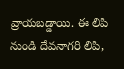వ్రాయబడ్డాయి. ఈ లిపి నుండి దేవనాగరి లిపి,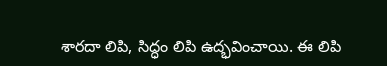శారదా లిపి, సిద్ధం లిపి ఉద్భవించాయి. ఈ లిపి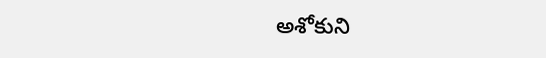అశోకుని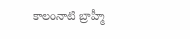కాలంనాటి బ్రాహ్మీ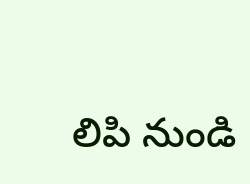లిపి నుండి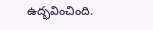ఉద్భవించింది.